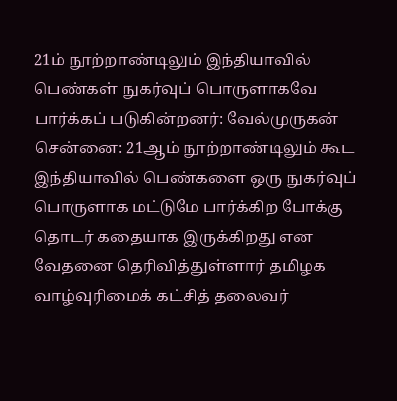21ம் நூற்றாண்டிலும் இந்தியாவில் பெண்கள் நுகர்வுப் பொருளாகவே பார்க்கப் படுகின்றனர்: வேல்முருகன்
சென்னை: 21ஆம் நூற்றாண்டிலும் கூட இந்தியாவில் பெண்களை ஒரு நுகர்வுப் பொருளாக மட்டுமே பார்க்கிற போக்கு தொடர் கதையாக இருக்கிறது என வேதனை தெரிவித்துள்ளார் தமிழக வாழ்வுரிமைக் கட்சித் தலைவர்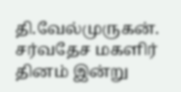தி.வேல்முருகன்.
சர்வதேச மகளிர் தினம் இன்று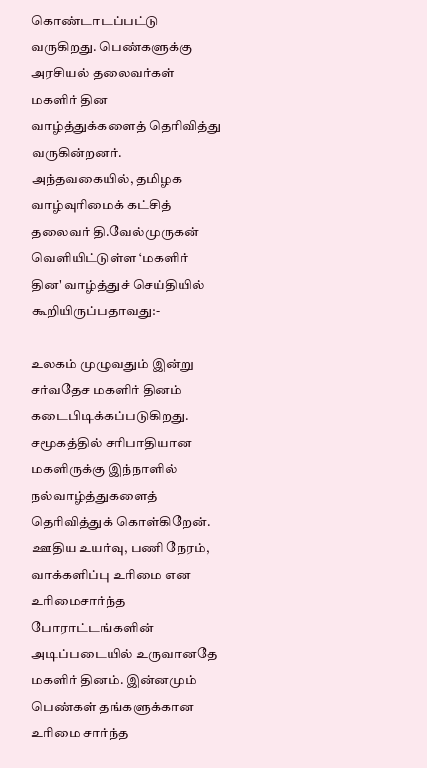கொண்டாடப்பட்டு வருகிறது. பெண்களுக்கு அரசியல் தலைவர்கள் மகளிர் தின வாழ்த்துக்களைத் தெரிவித்து வருகின்றனர்.
அந்தவகையில், தமிழக வாழ்வுரிமைக் கட்சித் தலைவர் தி.வேல்முருகன் வெளியிட்டுள்ள ‘மகளிர் தின' வாழ்த்துச் செய்தியில் கூறியிருப்பதாவது:-

உலகம் முழுவதும் இன்று சர்வதேச மகளிர் தினம் கடைபிடிக்கப்படுகிறது. சமூகத்தில் சரிபாதியான மகளிருக்கு இந்நாளில் நல்வாழ்த்துகளைத் தெரிவித்துக் கொள்கிறேன்.
ஊதிய உயர்வு, பணி நேரம், வாக்களிப்பு உரிமை என உரிமைசார்ந்த போராட்டங்களின் அடிப்படையில் உருவானதே மகளிர் தினம். இன்னமும் பெண்கள் தங்களுக்கான உரிமை சார்ந்த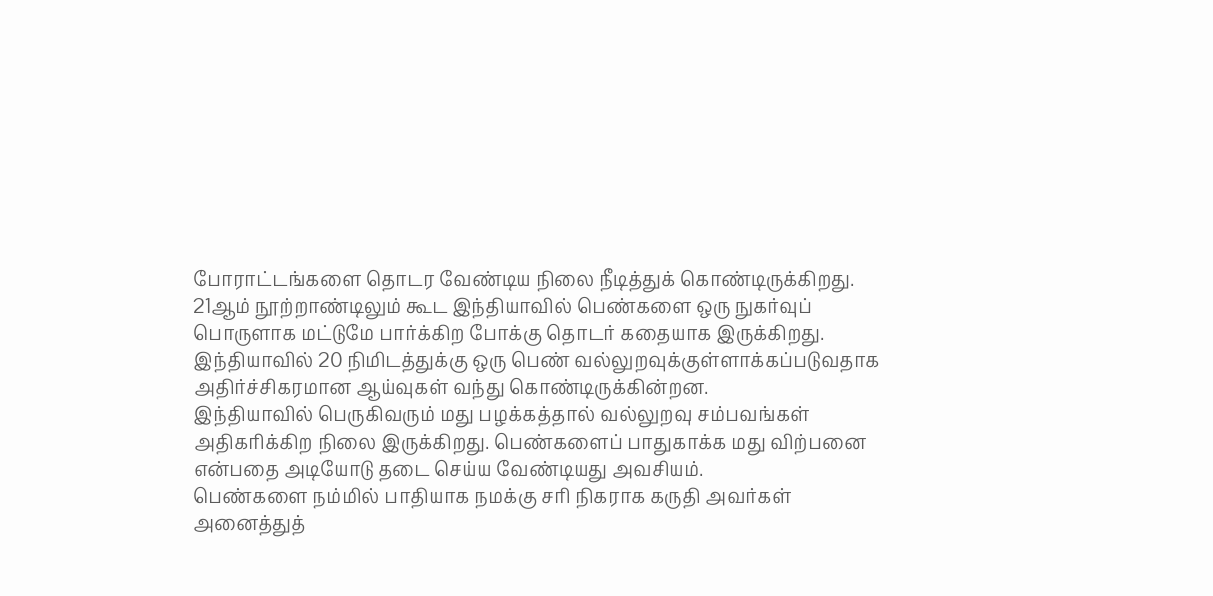போராட்டங்களை தொடர வேண்டிய நிலை நீடித்துக் கொண்டிருக்கிறது.
21ஆம் நூற்றாண்டிலும் கூட இந்தியாவில் பெண்களை ஒரு நுகர்வுப் பொருளாக மட்டுமே பார்க்கிற போக்கு தொடர் கதையாக இருக்கிறது. இந்தியாவில் 20 நிமிடத்துக்கு ஒரு பெண் வல்லுறவுக்குள்ளாக்கப்படுவதாக அதிர்ச்சிகரமான ஆய்வுகள் வந்து கொண்டிருக்கின்றன.
இந்தியாவில் பெருகிவரும் மது பழக்கத்தால் வல்லுறவு சம்பவங்கள் அதிகரிக்கிற நிலை இருக்கிறது. பெண்களைப் பாதுகாக்க மது விற்பனை என்பதை அடியோடு தடை செய்ய வேண்டியது அவசியம்.
பெண்களை நம்மில் பாதியாக நமக்கு சரி நிகராக கருதி அவர்கள் அனைத்துத்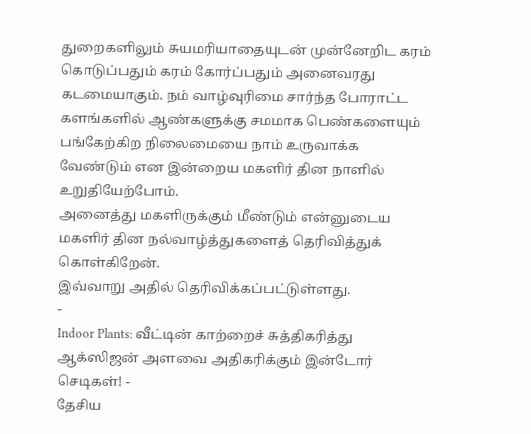துறைகளிலும் சுயமரியாதையுடன் முன்னேறிட கரம் கொடுப்பதும் கரம் கோர்ப்பதும் அனைவரது கடமையாகும். நம் வாழ்வுரிமை சார்ந்த போராட்ட களங்களில் ஆண்களுக்கு சமமாக பெண்களையும் பங்கேற்கிற நிலைமையை நாம் உருவாக்க வேண்டும் என இன்றைய மகளிர் தின நாளில் உறுதியேற்போம்.
அனைத்து மகளிருக்கும் மீண்டும் என்னுடைய மகளிர் தின நல்வாழ்த்துகளைத் தெரிவித்துக் கொள்கிறேன்.
இவ்வாறு அதில் தெரிவிக்கப்பட்டுள்ளது.
-
Indoor Plants: வீட்டின் காற்றைச் சுத்திகரித்து ஆக்ஸிஜன் அளவை அதிகரிக்கும் இன்டோர் செடிகள்! -
தேசிய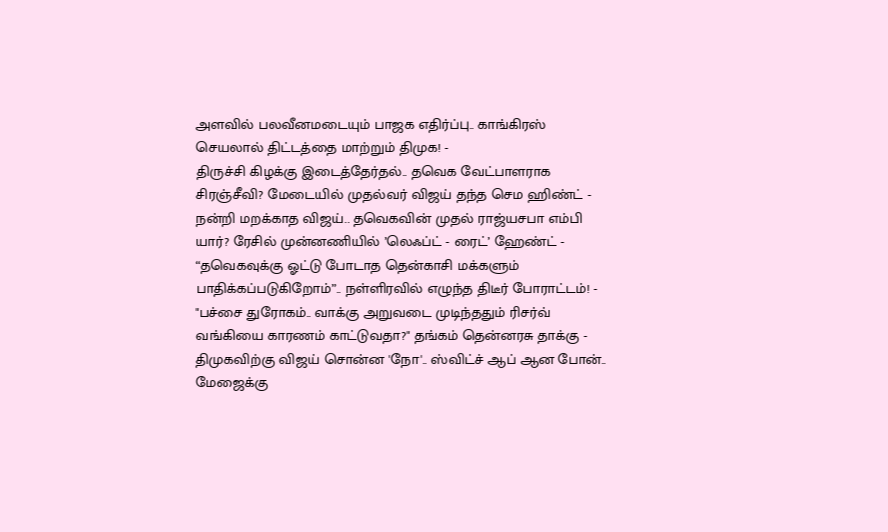அளவில் பலவீனமடையும் பாஜக எதிர்ப்பு.. காங்கிரஸ் செயலால் திட்டத்தை மாற்றும் திமுக! -
திருச்சி கிழக்கு இடைத்தேர்தல்.. தவெக வேட்பாளராக சிரஞ்சீவி? மேடையில் முதல்வர் விஜய் தந்த செம ஹிண்ட் -
நன்றி மறக்காத விஜய்.. தவெகவின் முதல் ராஜ்யசபா எம்பி யார்? ரேசில் முன்னணியில் ’லெஃப்ட் - ரைட்’ ஹேண்ட் -
“தவெகவுக்கு ஓட்டு போடாத தென்காசி மக்களும் பாதிக்கப்படுகிறோம்”.. நள்ளிரவில் எழுந்த திடீர் போராட்டம்! -
"பச்சை துரோகம்.. வாக்கு அறுவடை முடிந்ததும் ரிசர்வ் வங்கியை காரணம் காட்டுவதா?" தங்கம் தென்னரசு தாக்கு -
திமுகவிற்கு விஜய் சொன்ன 'நோ'.. ஸ்விட்ச் ஆப் ஆன போன்.. மேஜைக்கு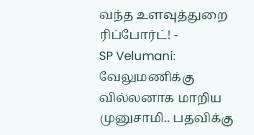வந்த உளவுத்துறை ரிப்போர்ட்! -
SP Velumani: வேலுமணிக்கு வில்லனாக மாறிய முனுசாமி.. பதவிக்கு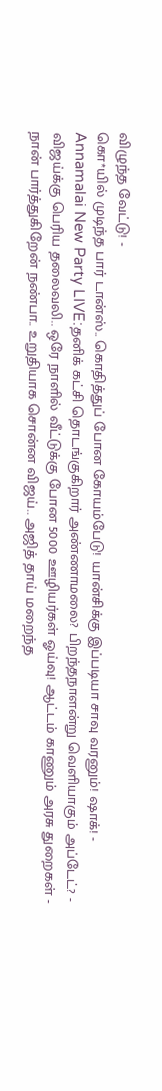விழுந்த வேட்டு! -
கொ*யில் முடிந்த பார் டான்ஸ்.. கொதித்துப் போன கோயம்பேடு! யான்சிக்கு இப்படியா சாவு வரனும்! ஷாக்! -
Annamalai New Party LIVE:தனிக் கட்சி தொடங்குகிறார் அண்ணாமலை? பிறந்தநாளன்று வெளியாகும் அப்டேட்? -
விஜய்க்கு பெரிய தலைவலி.. ஒரே நாளில் வீட்டுக்கு போன 5000 ஊழியர்கள் ஓய்வு! ஆட்டம் காணும் அரசு துறைகள் -
நான் பார்த்துகிறேன் நண்பா.. உறுதியாக சொன்ன விஜய்.. அஜித் தாய் மறைந்த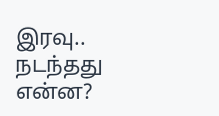இரவு.. நடந்தது என்ன?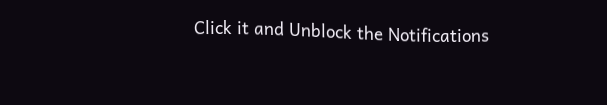Click it and Unblock the Notifications